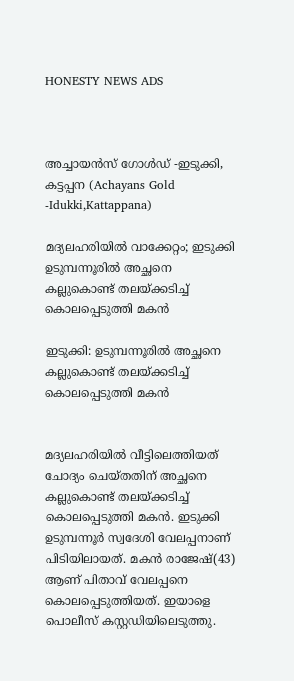HONESTY NEWS ADS



അച്ചായൻസ് ഗോൾഡ് -ഇടുക്കി, കട്ടപ്പന (Achayans Gold -Idukki,Kattappana)

മദ്യലഹരിയില്‍ വാക്കേറ്റം; ഇടുക്കി ഉടുമ്പന്നൂരിൽ അച്ഛനെ കല്ലുകൊണ്ട് തലയ്ക്കടിച്ച് കൊലപ്പെടുത്തി മകന്‍

ഇടുക്കി: ഉടുമ്പന്നൂരിൽ അച്ഛനെ കല്ലുകൊണ്ട് തലയ്ക്കടിച്ച് കൊലപ്പെടുത്തി മകന്‍


മദ്യലഹരിയില്‍ വീട്ടിലെത്തിയത് ചോദ്യം ചെയ്തതിന് അച്ഛനെ കല്ലുകൊണ്ട് തലയ്ക്കടിച്ച് കൊലപ്പെടുത്തി മകന്‍. ഇടുക്കി ഉടുമ്പന്നൂര്‍ സ്വദേശി വേലപ്പനാണ് പിടിയിലായത്. മകൻ രാജേഷ്(43) ആണ് പിതാവ് വേലപ്പനെ കൊലപ്പെടുത്തിയത്. ഇയാളെ പൊലീസ് കസ്റ്റഡിയിലെടുത്തു.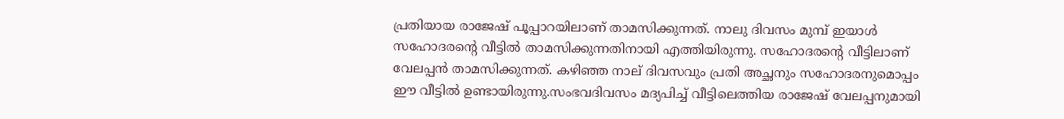പ്രതിയായ രാജേഷ് പൂപ്പാറയിലാണ് താമസിക്കുന്നത്. നാലു ദിവസം മുമ്പ് ഇയാള്‍ സഹോദരന്റെ വീട്ടില്‍ താമസിക്കുന്നതിനായി എത്തിയിരുന്നു. സഹോദരൻ്റെ വീട്ടിലാണ് വേലപ്പന്‍ താമസിക്കുന്നത്. കഴിഞ്ഞ നാല് ദിവസവും പ്രതി അച്ഛനും സഹോദരനുമൊപ്പം ഈ വീട്ടില്‍ ഉണ്ടായിരുന്നു.സംഭവദിവസം മദ്യപിച്ച് വീട്ടിലെത്തിയ രാജേഷ് വേലപ്പനുമായി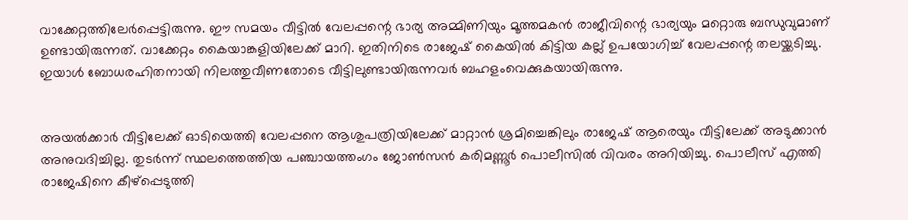വാക്കേറ്റത്തിലേർപ്പെട്ടിരുന്നു. ഈ സമയം വീട്ടിൽ വേലപ്പന്റെ ഭാര്യ അമ്മിണിയും മൂത്തമകൻ രാജീവിന്റെ ഭാര്യയും മറ്റൊരു ബന്ധുവുമാണ് ഉണ്ടായിരുന്നത്. വാക്കേറ്റം കൈയാങ്കളിയിലേക്ക് മാറി. ഇതിനിടെ രാജേഷ് കൈയിൽ കിട്ടിയ കല്ല് ഉപയോഗിച്ച് വേലപ്പന്റെ തലയ്ക്കടിച്ചു. ഇയാൾ ബോധരഹിതനായി നിലത്തുവീണതോടെ വീട്ടിലുണ്ടായിരുന്നവർ ബഹളംവെക്കുകയായിരുന്നു.


അയൽക്കാർ വീട്ടിലേക്ക് ഓടിയെത്തി വേലപ്പനെ ആശുപത്രിയിലേക്ക് മാറ്റാൻ ശ്രമിച്ചെങ്കിലും രാജേഷ് ആരെയും വീട്ടിലേക്ക് അടുക്കാൻ അനുവദിച്ചില്ല. തുടർന്ന് സ്ഥലത്തെത്തിയ പഞ്ചായത്തംഗം ജോൺസൻ കരിമണ്ണൂർ പൊലീസിൽ വിവരം അറിയിച്ചു. പൊലീസ് എത്തി രാജേഷിനെ കീഴ്‌പ്പെടുത്തി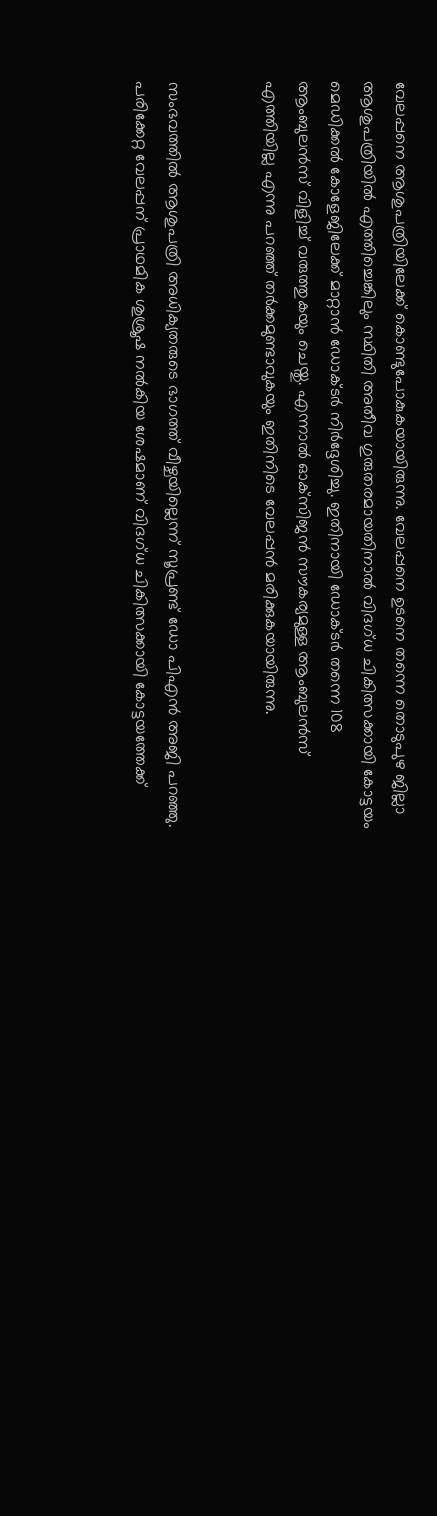വേലപ്പനെ ആശുപത്രിയിലേക്ക് കൊണ്ടുപോകുകയായിരുന്നു. വേലപ്പനെ ഉടനെ തന്നെ തൊടുപുഴ ജില്ലാ ആശുപത്രിയില്‍ എത്തിച്ചെങ്കിലും സ്ഥിതി അതീവ ഗുരുതരമായതിനാല്‍ വിദഗ്ധ ചികിത്സക്കായി കോട്ടയം മെഡിക്കല്‍ കോളേജിലേക്ക് മാറ്റാന്‍ ഡോക്ടര്‍ നിര്‍ദ്ദേശിച്ചു. ഇതിനായി ഡോക്ടര്‍ തന്നെ 108 ആംബുലന്‍സ് വിളിച്ച് വരുത്തുകയും ചെയ്തു. എന്നാല്‍ ഓക്‌സിജന്‍ സൗകര്യമുള്ള ആംബുലന്‍സ് എത്തിയില്ല എന്നു പറഞ്ഞ് തര്‍ക്കമുണ്ടാവുകയും ഇതിനിടെ വേലപ്പന്‍ മരിക്കുകയായിരുന്നു.


സംഭവത്തില്‍ ആശുപത്രി അധിക്യതരുടെ ഭാഗത്ത് വീഴ്ചയില്ലെന്ന് സൂപ്രണ്ട് ഡോ പിഎന്‍ അജി പറഞ്ഞു. പരിക്കേറ്റ വേലപ്പന് പ്രാഥമിക ശുശ്രൂഷ നൽകിയ ശേഷമാണ് വിദഗ്ധ ചികിത്സക്കായി കോട്ടയത്തേക്ക്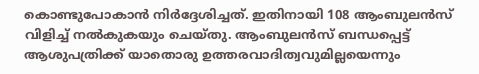കൊണ്ടുപോകാൻ നിർദ്ദേശിച്ചത്. ഇതിനായി 108 ആംബുലൻസ് വിളിച്ച് നൽകുകയും ചെയ്തു. ആംബുലൻസ് ബന്ധപ്പെട്ട് ആശുപത്രിക്ക് യാതൊരു ഉത്തരവാദിത്വവുമില്ലയെന്നും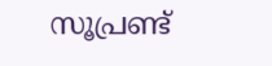സൂപ്രണ്ട്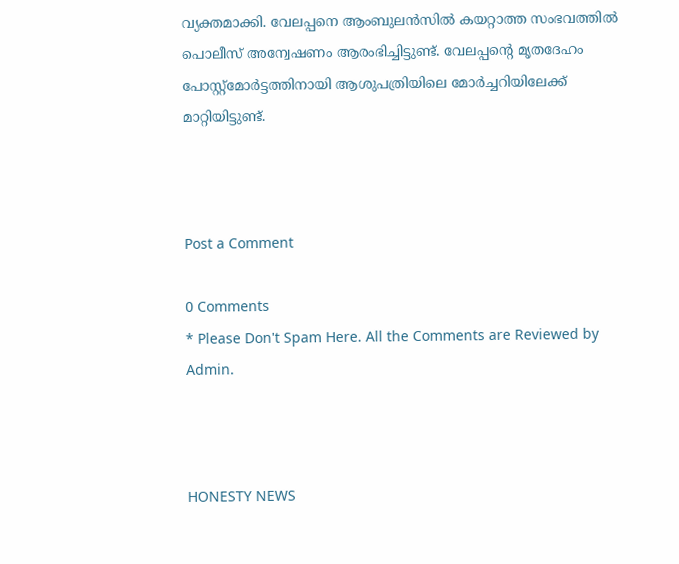വ്യക്തമാക്കി. വേലപ്പനെ ആംബുലൻസിൽ കയറ്റാത്ത സംഭവത്തിൽ പൊലീസ് അന്വേഷണം ആരംഭിച്ചിട്ടുണ്ട്. വേലപ്പന്റെ മൃതദേഹം പോസ്റ്റ്‌മോർട്ടത്തിനായി ആശുപത്രിയിലെ മോർച്ചറിയിലേക്ക് മാറ്റിയിട്ടുണ്ട്.



Post a Comment

0 Comments
* Please Don't Spam Here. All the Comments are Reviewed by Admin.



HONESTY NEWS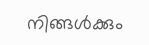നിങ്ങൾക്കും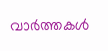വാർത്തകൾ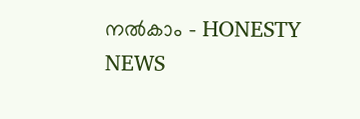നൽകാം - HONESTY NEWS